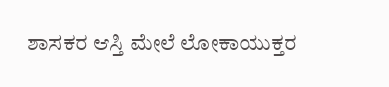ಶಾಸಕರ ಆಸ್ತಿ ಮೇಲೆ ಲೋಕಾಯುಕ್ತರ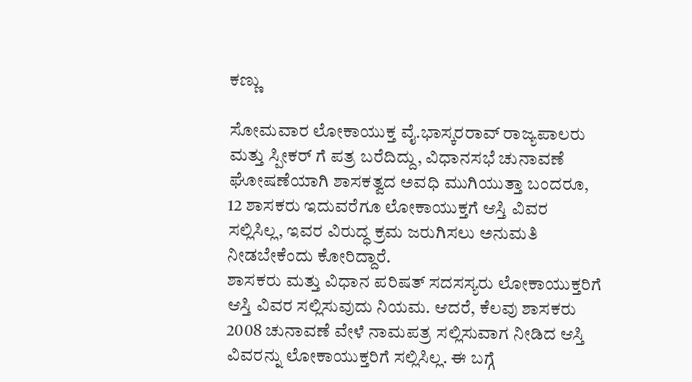ಕಣ್ಣು

ಸೋಮವಾರ ಲೋಕಾಯುಕ್ತ ವೈ.ಭಾಸ್ಕರರಾವ್ ರಾಜ್ಯಪಾಲರು ಮತ್ತು ಸ್ಪೀಕರ್ ಗೆ ಪತ್ರ ಬರೆದಿದ್ದು, ವಿಧಾನಸಭೆ ಚುನಾವಣೆ ಘೋಷಣೆಯಾಗಿ ಶಾಸಕತ್ವದ ಅವಧಿ ಮುಗಿಯುತ್ತಾ ಬಂದರೂ, 12 ಶಾಸಕರು ಇದುವರೆಗೂ ಲೋಕಾಯುಕ್ತಗೆ ಆಸ್ತಿ ವಿವರ ಸಲ್ಲಿಸಿಲ್ಲ, ಇವರ ವಿರುದ್ಧ ಕ್ರಮ ಜರುಗಿಸಲು ಅನುಮತಿ ನೀಡಬೇಕೆಂದು ಕೋರಿದ್ದಾರೆ.
ಶಾಸಕರು ಮತ್ತು ವಿಧಾನ ಪರಿಷತ್ ಸದಸಸ್ಯರು ಲೋಕಾಯುಕ್ತರಿಗೆ ಆಸ್ತಿ ವಿವರ ಸಲ್ಲಿಸುವುದು ನಿಯಮ. ಆದರೆ, ಕೆಲವು ಶಾಸಕರು 2008 ಚುನಾವಣೆ ವೇಳೆ ನಾಮಪತ್ರ ಸಲ್ಲಿಸುವಾಗ ನೀಡಿದ ಆಸ್ತಿ ವಿವರನ್ನು ಲೋಕಾಯುಕ್ತರಿಗೆ ಸಲ್ಲಿಸಿಲ್ಲ. ಈ ಬಗ್ಗೆ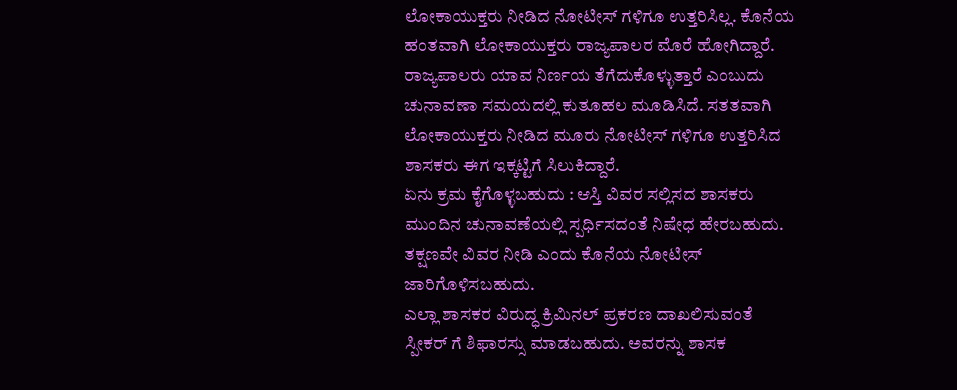ಲೋಕಾಯುಕ್ತರು ನೀಡಿದ ನೋಟೀಸ್ ಗಳಿಗೂ ಉತ್ತರಿಸಿಲ್ಲ. ಕೊನೆಯ ಹಂತವಾಗಿ ಲೋಕಾಯುಕ್ತರು ರಾಜ್ಯಪಾಲರ ಮೊರೆ ಹೋಗಿದ್ದಾರೆ.
ರಾಜ್ಯಪಾಲರು ಯಾವ ನಿರ್ಣಯ ತೆಗೆದುಕೊಳ್ಳುತ್ತಾರೆ ಎಂಬುದು ಚುನಾವಣಾ ಸಮಯದಲ್ಲಿ ಕುತೂಹಲ ಮೂಡಿಸಿದೆ. ಸತತವಾಗಿ ಲೋಕಾಯುಕ್ತರು ನೀಡಿದ ಮೂರು ನೋಟೀಸ್ ಗಳಿಗೂ ಉತ್ತರಿಸಿದ ಶಾಸಕರು ಈಗ ಇಕ್ಕಟ್ಟಿಗೆ ಸಿಲುಕಿದ್ದಾರೆ.
ಏನು ಕ್ರಮ ಕೈಗೊಳ್ಳಬಹುದು : ಆಸ್ತಿ ವಿವರ ಸಲ್ಲಿಸದ ಶಾಸಕರು ಮುಂದಿನ ಚುನಾವಣೆಯಲ್ಲಿ ಸ್ಪರ್ಧಿಸದಂತೆ ನಿಷೇಧ ಹೇರಬಹುದು. ತಕ್ಷಣವೇ ವಿವರ ನೀಡಿ ಎಂದು ಕೊನೆಯ ನೋಟೀಸ್ ಜಾರಿಗೊಳಿಸಬಹುದು.
ಎಲ್ಲಾ ಶಾಸಕರ ವಿರುದ್ಧ ಕ್ರಿಮಿನಲ್ ಪ್ರಕರಣ ದಾಖಲಿಸುವಂತೆ ಸ್ಪೀಕರ್ ಗೆ ಶಿಫಾರಸ್ಸು ಮಾಡಬಹುದು. ಅವರನ್ನು ಶಾಸಕ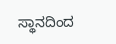ಸ್ಥಾನದಿಂದ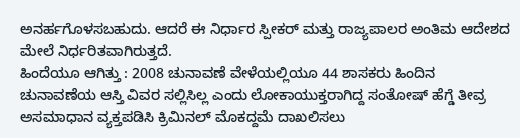ಅನರ್ಹಗೊಳಸಬಹುದು. ಆದರೆ ಈ ನಿರ್ಧಾರ ಸ್ಪೀಕರ್ ಮತ್ತು ರಾಜ್ಯಪಾಲರ ಅಂತಿಮ ಆದೇಶದ ಮೇಲೆ ನಿರ್ಧರಿತವಾಗಿರುತ್ತದೆ.
ಹಿಂದೆಯೂ ಆಗಿತ್ತು : 2008 ಚುನಾವಣೆ ವೇಳೆಯಲ್ಲಿಯೂ 44 ಶಾಸಕರು ಹಿಂದಿನ ಚುನಾವಣೆಯ ಆಸ್ತಿ ವಿವರ ಸಲ್ಲಿಸಿಲ್ಲ ಎಂದು ಲೋಕಾಯುಕ್ತರಾಗಿದ್ದ ಸಂತೋಷ್ ಹೆಗ್ಡೆ ತೀವ್ರ ಅಸಮಾಧಾನ ವ್ಯಕ್ತಪಡಿಸಿ ಕ್ರಿಮಿನಲ್ ಮೊಕದ್ದಮೆ ದಾಖಲಿಸಲು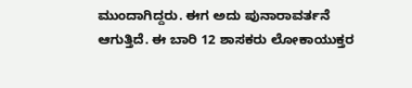ಮುಂದಾಗಿದ್ದರು. ಈಗ ಅದು ಪುನಾರಾವರ್ತನೆ ಆಗುತ್ತಿದೆ. ಈ ಬಾರಿ 12 ಶಾಸಕರು ಲೋಕಾಯುಕ್ತರ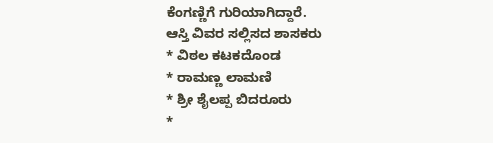ಕೆಂಗಣ್ಣಿಗೆ ಗುರಿಯಾಗಿದ್ದಾರೆ.
ಆಸ್ತಿ ವಿವರ ಸಲ್ಲಿಸದ ಶಾಸಕರು
* ವಿಠಲ ಕಟಕದೊಂಡ
* ರಾಮಣ್ಣ ಲಾಮಣಿ
* ಶ್ರೀ ಶೈಲಪ್ಪ ಬಿದರೂರು
*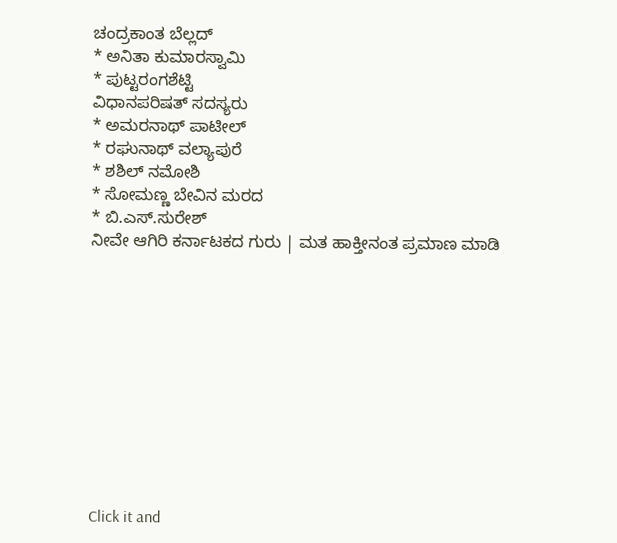ಚಂದ್ರಕಾಂತ ಬೆಲ್ಲದ್
* ಅನಿತಾ ಕುಮಾರಸ್ವಾಮಿ
* ಪುಟ್ಟರಂಗಶೆಟ್ಟಿ
ವಿಧಾನಪರಿಷತ್ ಸದಸ್ಯರು
* ಅಮರನಾಥ್ ಪಾಟೀಲ್
* ರಘುನಾಥ್ ವಲ್ಯಾಪುರೆ
* ಶಶಿಲ್ ನಮೋಶಿ
* ಸೋಮಣ್ಣ ಬೇವಿನ ಮರದ
* ಬಿ.ಎಸ್.ಸುರೇಶ್
ನೀವೇ ಆಗಿರಿ ಕರ್ನಾಟಕದ ಗುರು | ಮತ ಹಾಕ್ತೀನಂತ ಪ್ರಮಾಣ ಮಾಡಿ











Click it and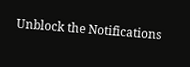Unblock the Notifications